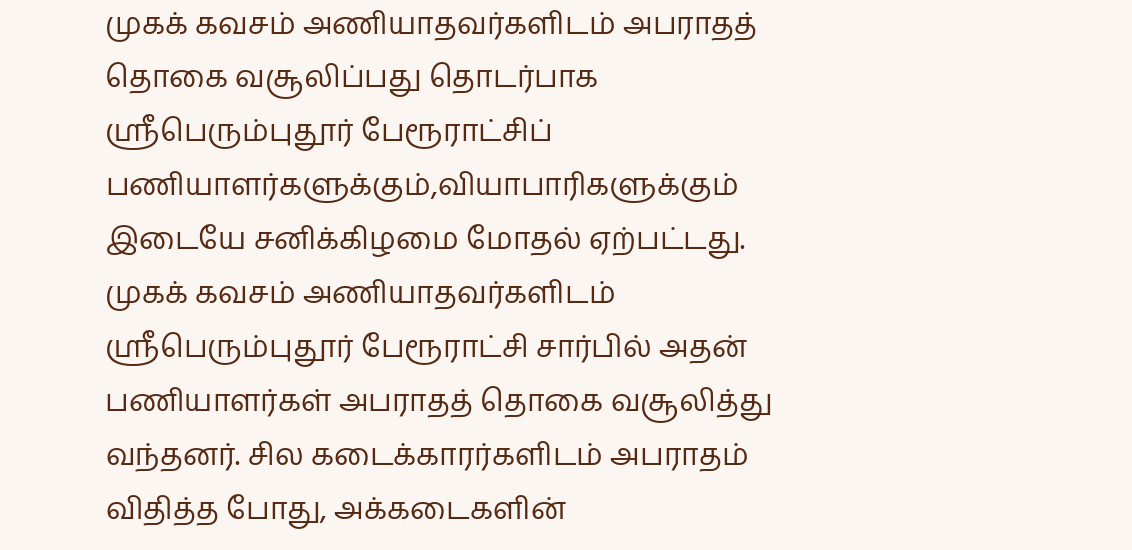முகக் கவசம் அணியாதவர்களிடம் அபராதத் தொகை வசூலிப்பது தொடர்பாக ஸ்ரீபெரும்புதூர் பேரூராட்சிப் பணியாளர்களுக்கும்,வியாபாரிகளுக்கும் இடையே சனிக்கிழமை மோதல் ஏற்பட்டது.
முகக் கவசம் அணியாதவர்களிடம் ஸ்ரீபெரும்புதூர் பேரூராட்சி சார்பில் அதன் பணியாளர்கள் அபராதத் தொகை வசூலித்து வந்தனர். சில கடைக்காரர்களிடம் அபராதம் விதித்த போது, அக்கடைகளின்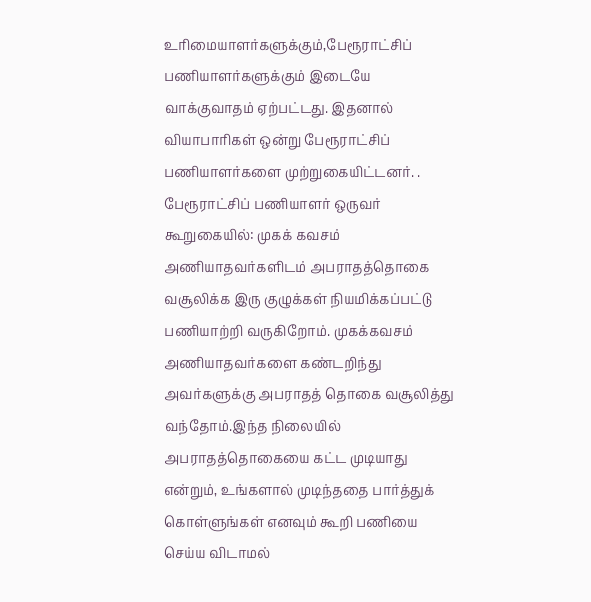உரிமையாளர்களுக்கும்,பேரூராட்சிப் பணியாளர்களுக்கும் இடையே வாக்குவாதம் ஏற்பட்டது. இதனால் வியாபாரிகள் ஒன்று பேரூராட்சிப் பணியாளர்களை முற்றுகையிட்டனர். .
பேரூராட்சிப் பணியாளர் ஒருவர் கூறுகையில்: முகக் கவசம் அணியாதவர்களிடம் அபராதத்தொகை வசூலிக்க இரு குழுக்கள் நியமிக்கப்பட்டு பணியாற்றி வருகிறோம். முகக்கவசம் அணியாதவர்களை கண்டறிந்து அவர்களுக்கு அபராதத் தொகை வசூலித்து வந்தோம்.இந்த நிலையில் அபராதத்தொகையை கட்ட முடியாது என்றும், உங்களால் முடிந்ததை பார்த்துக் கொள்ளுங்கள் எனவும் கூறி பணியை செய்ய விடாமல்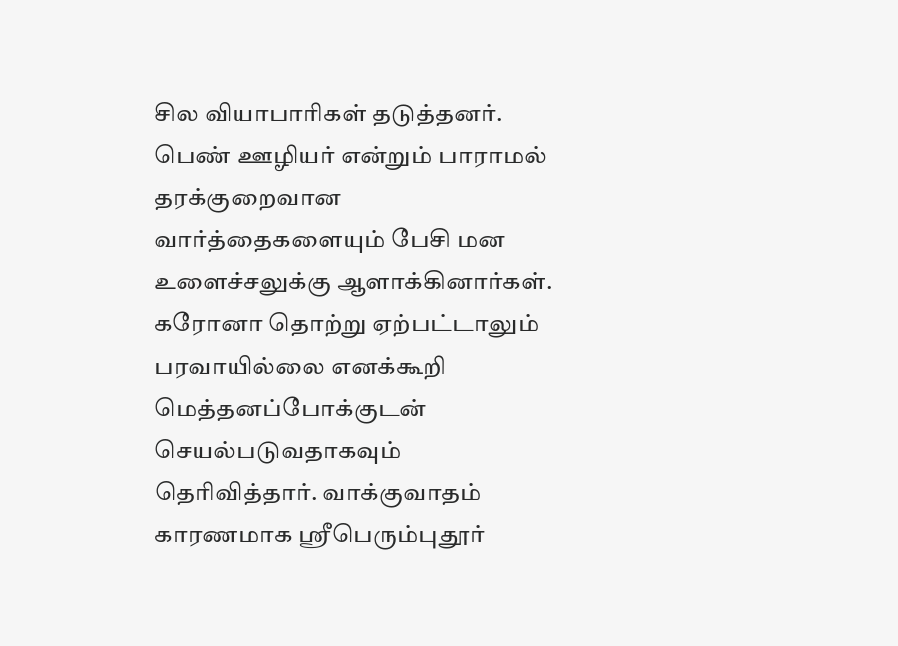சில வியாபாரிகள் தடுத்தனர். பெண் ஊழியர் என்றும் பாராமல் தரக்குறைவான வார்த்தைகளையும் பேசி மன உளைச்சலுக்கு ஆளாக்கினார்கள். கரோனா தொற்று ஏற்பட்டாலும் பரவாயில்லை எனக்கூறி மெத்தனப்போக்குடன் செயல்படுவதாகவும் தெரிவித்தார். வாக்குவாதம் காரணமாக ஸ்ரீபெரும்புதூர்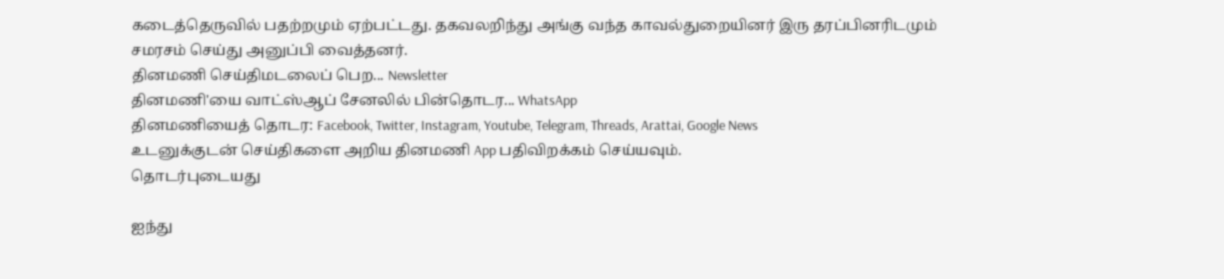கடைத்தெருவில் பதற்றமும் ஏற்பட்டது. தகவலறிந்து அங்கு வந்த காவல்துறையினர் இரு தரப்பினரிடமும் சமரசம் செய்து அனுப்பி வைத்தனர்.
தினமணி செய்திமடலைப் பெற... Newsletter
தினமணி'யை வாட்ஸ்ஆப் சேனலில் பின்தொடர... WhatsApp
தினமணியைத் தொடர: Facebook, Twitter, Instagram, Youtube, Telegram, Threads, Arattai, Google News
உடனுக்குடன் செய்திகளை அறிய தினமணி App பதிவிறக்கம் செய்யவும்.
தொடர்புடையது

ஐந்து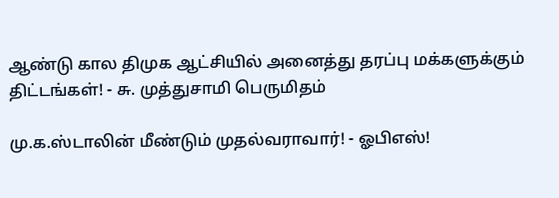ஆண்டு கால திமுக ஆட்சியில் அனைத்து தரப்பு மக்களுக்கும் திட்டங்கள்! - சு. முத்துசாமி பெருமிதம்

மு.க.ஸ்டாலின் மீண்டும் முதல்வராவார்! - ஓபிஎஸ்!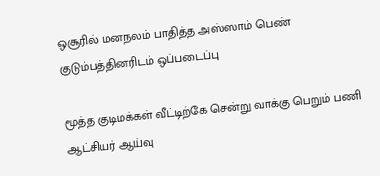ஒசூரில் மனநலம் பாதித்த அஸ்ஸாம் பெண் குடும்பத்தினரிடம் ஒப்படைப்பு

மூத்த குடிமக்கள் வீட்டிற்கே சென்று வாக்கு பெறும் பணி ஆட்சியர் ஆய்வு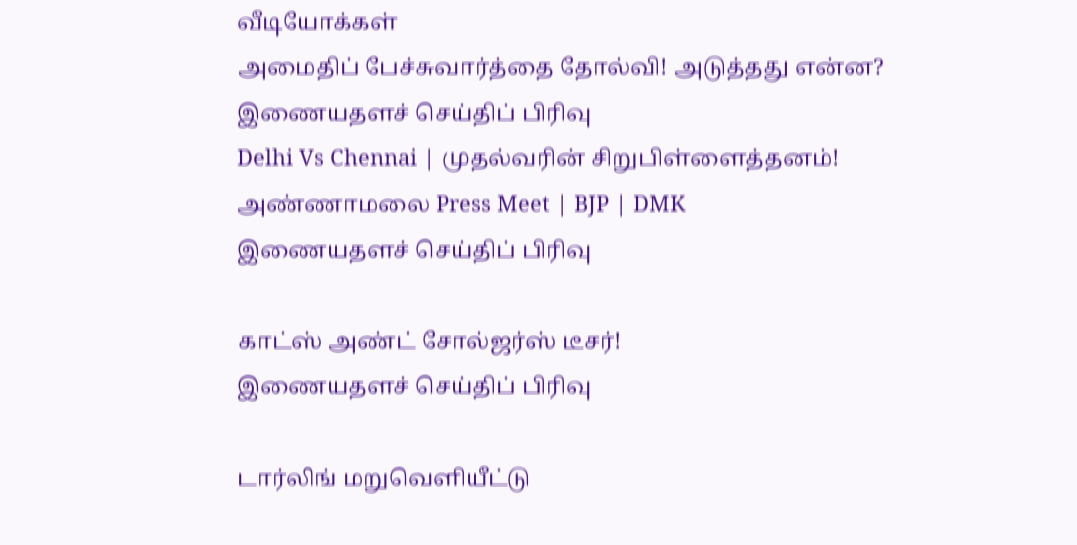வீடியோக்கள்
அமைதிப் பேச்சுவார்த்தை தோல்வி! அடுத்தது என்ன?
இணையதளச் செய்திப் பிரிவு
Delhi Vs Chennai | முதல்வரின் சிறுபிள்ளைத்தனம்! அண்ணாமலை Press Meet | BJP | DMK
இணையதளச் செய்திப் பிரிவு

காட்ஸ் அண்ட் சோல்ஜர்ஸ் டீசர்!
இணையதளச் செய்திப் பிரிவு

டார்லிங் மறுவெளியீட்டு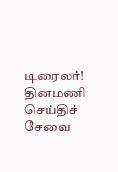டிரைலர்!
தினமணி செய்திச் சேவை